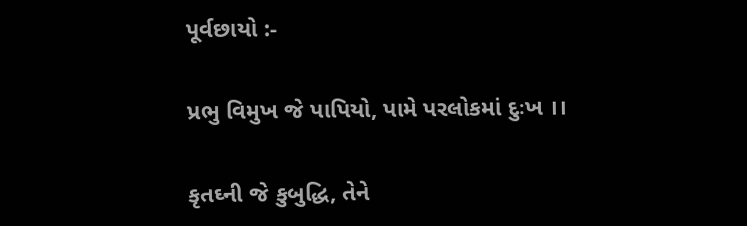પૂર્વછાયો :-

પ્રભુ વિમુખ જે પાપિયો, પામે પરલોકમાં દુઃખ ।।

કૃતઘ્ની જે કુબુદ્ધિ, તેને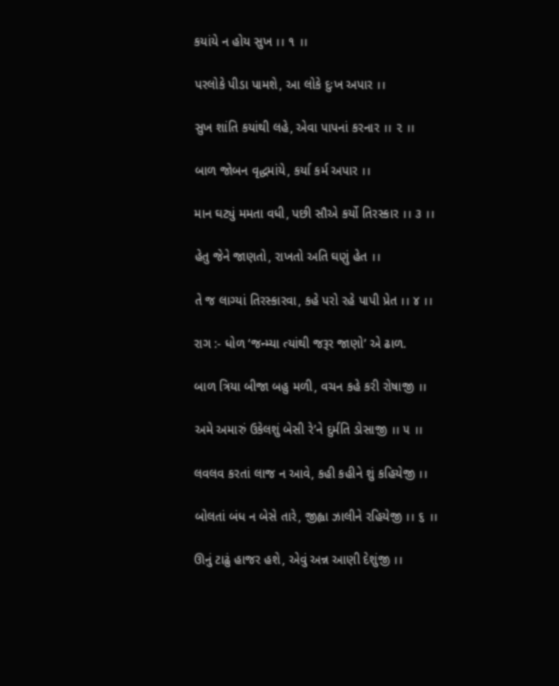કયાંયે ન હોય સુખ ।। ૧ ।।

પરલોકે પીડા પામશે, આ લોકે દુઃખ અપાર ।।

સુખ શાંતિ કયાંથી લહે, એવા પાપનાં કરનાર ।। ૨ ।।

બાળ જોબન વૃદ્ધમાંયે, કર્યા કર્મ અપાર ।।

માન ઘટ્યું મમતા વધી, પછી સૌએ કર્યો તિરસ્કાર ।। ૩ ।।

હેતુ જેને જાણતો, રાખતો અતિ ઘણું હેત ।।

તે જ લાગ્યાં તિરસ્કારવા, કહે પરો રહે પાપી પ્રેત ।। ૪ ।।

રાગ :- ધોળ ‘જન્મ્યા ત્યાંથી જરૂર જાણો’ એ ઢાળ.

બાળ ત્રિયા બીજા બહુ મળી, વચન કહે કરી રોષાજી ।।

અમે અમારું ઉકેલશું બેસી રે’ને દુર્મતિ ડોસાજી ।। ૫ ।।

લવલવ કરતાં લાજ ન આવે, કહી કહીને શું કહિયેજી ।।

બોલતાં બંધ ન બેસે તારે, જીહ્વા ઝાલીને રહિયેજી ।। ૬ ।।

ઊનું ટાઢું હાજર હશે, એવું અન્ન આણી દેશુંજી ।।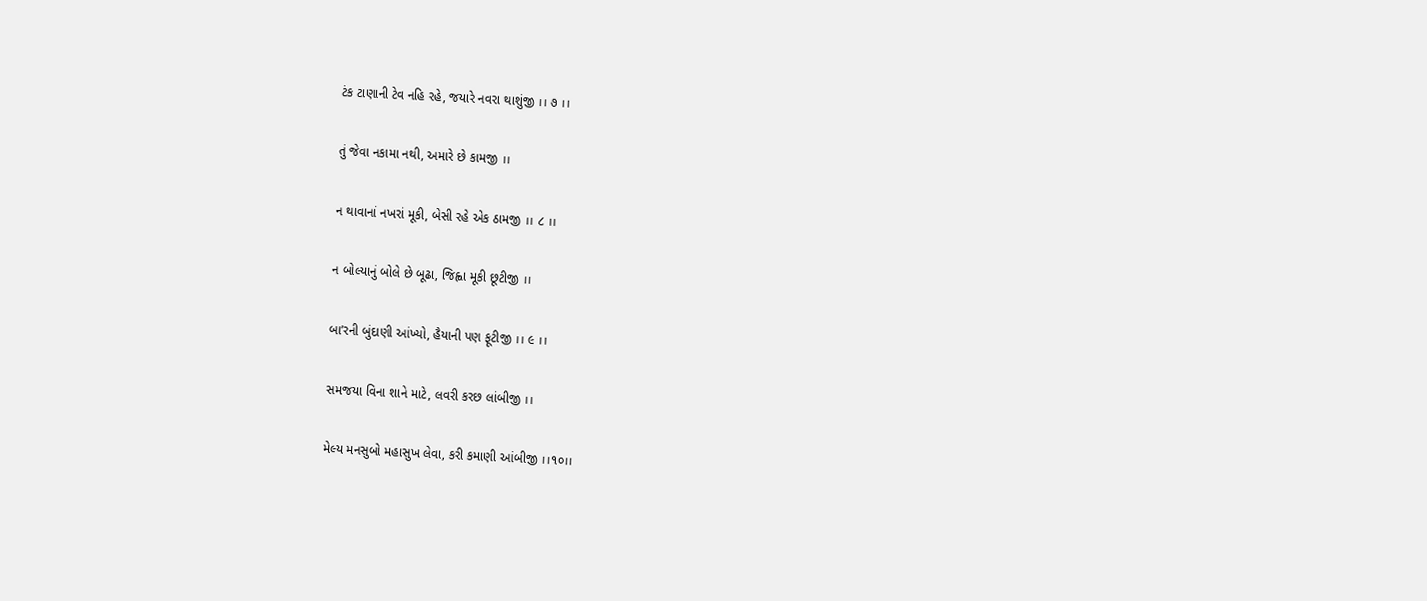ટંક ટાણાની ટેવ નહિ રહે, જયારે નવરા થાશુંજી ।। ૭ ।।

તું જેવા નકામા નથી, અમારે છે કામજી ।।

ન થાવાનાં નખરાં મૂકી, બેસી રહે એક ઠામજી ।। ૮ ।।

ન બોલ્યાનું બોલે છે બૂઢા, જિહ્વા મૂકી છૂટીજી ।।

બા’રની બુંદાણી આંખ્યો, હૈયાની પણ ફૂટીજી ।। ૯ ।।

સમજયા વિના શાને માટે, લવરી કરછ લાંબીજી ।।

મેલ્ય મનસુબો મહાસુખ લેવા, કરી કમાણી આંબીજી ।।૧૦।।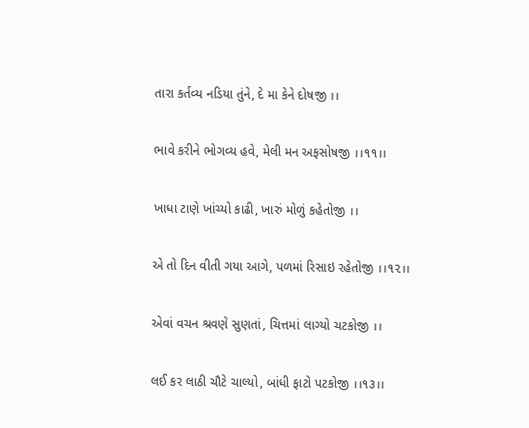તારા કર્તવ્ય નડિયા તુંને, દે મા કેને દોષજી ।।

ભાવે કરીને ભોગવ્ય હવે, મેલી મન અફસોષજી ।।૧૧।।

ખાધા ટાણે ખાંચ્યો કાઢી, ખારું મોળું કહેતોજી ।।

એ તો દિન વીતી ગયા આગે, પળમાં રિસાઇ રહેતોજી ।।૧૨।।

એવાં વચન શ્રવણે સુણતાં, ચિત્તમાં લાગ્યો ચટકોજી ।।

લઈ કર લાઠી ચૌટે ચાલ્યો, બાંધી ફાટો પટકોજી ।।૧૩।।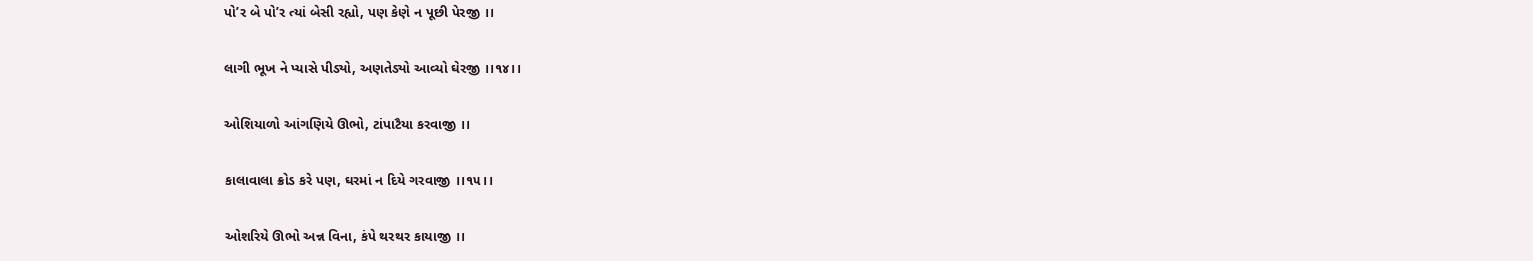પો’ર બે પો’ર ત્યાં બેસી રહ્યો, પણ કેણે ન પૂછી પેરજી ।।

લાગી ભૂખ ને પ્યાસે પીડ્યો, અણતેડ્યો આવ્યો ઘેરજી ।।૧૪।।

ઓશિયાળો આંગણિયે ઊભો, ટાંપાટૈયા કરવાજી ।।

કાલાવાલા ક્રોડ કરે પણ, ઘરમાં ન દિયે ગરવાજી ।।૧૫।।

ઓશરિયે ઊભો અન્ન વિના, કંપે થરથર કાયાજી ।।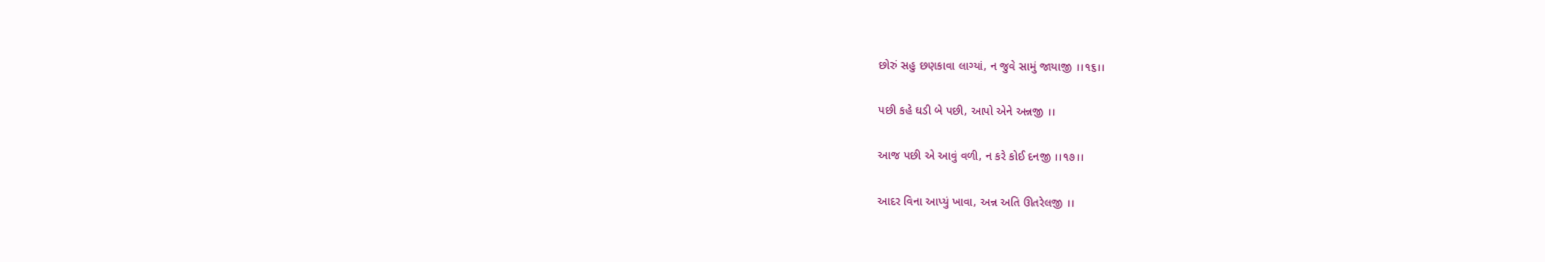છોરું સહુ છણકાવા લાગ્યાં, ન જુવે સામું જાયાજી ।।૧૬।।

પછી કહે ઘડી બે પછી, આપો એને અન્નજી ।।

આજ પછી એ આવું વળી, ન કરે કોઈ દનજી ।।૧૭।।

આદર વિના આપ્યું ખાવા, અન્ન અતિ ઊતરેલજી ।।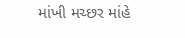માંખી મચ્છર માંહે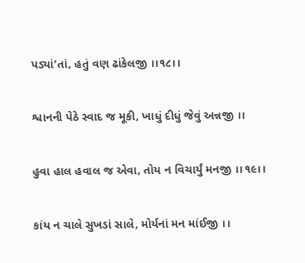પડ્યાં’તાં, હતું વણ ઢાંકેલજી ।।૧૮।।

શ્વાનની પેઠે સ્વાદ જ મૂકી, ખાધું દીધું જેવું અન્નજી ।।

હુવા હાલ હવાલ જ એવા, તોય ન વિચાર્યું મનજી ।।૧૯।।

કાંય ન ચાલે સુખડાં સાલે, મોર્યનાં મન માંઈજી ।।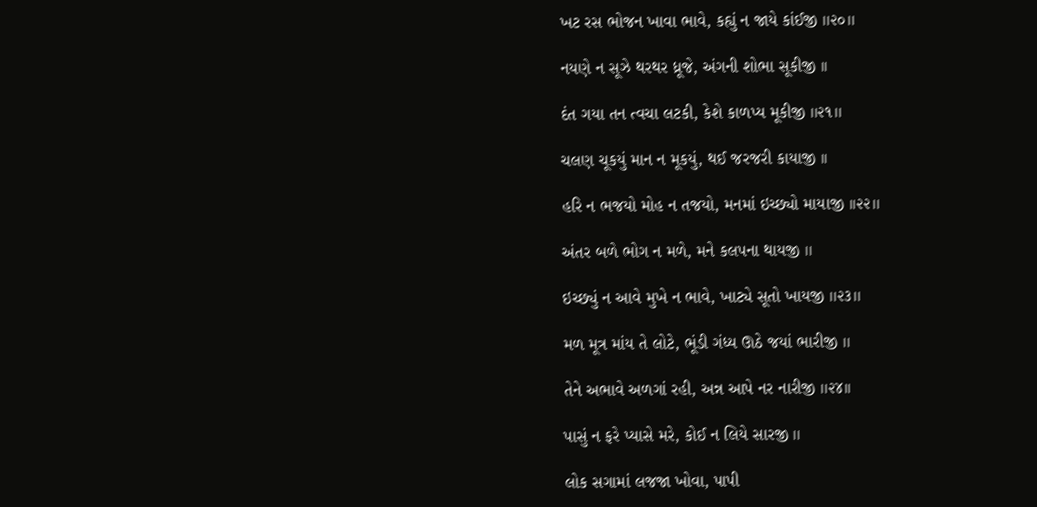ખટ રસ ભોજન ખાવા ભાવે, કહ્યું ન જાયે કાંઈજી ।।૨૦।।

નયણે ન સૂઝે થરથર ધ્રૂજે, અંગની શોભા સૂકીજી ।।

દંત ગયા તન ત્વચા લટકી, કેશે કાળપ્ય મૂકીજી ।।૨૧।।

ચલણ ચૂકયું માન ન મૂકયું, થઈ જરજરી કાયાજી ।।

હરિ ન ભજયો મોહ ન તજયો, મનમાં ઇચ્છ્યો માયાજી ।।૨૨।।

અંતર બળે ભોગ ન મળે, મને કલપના થાયજી ।।

ઇચ્છ્યું ન આવે મુખે ન ભાવે, ખાટ્યે સૂતો ખાયજી ।।૨૩।।

મળ મૂત્ર માંય તે લોટે, ભૂંડી ગંધ્ય ઊઠે જયાં ભારીજી ।।

તેને અભાવે અળગાં રહી, અન્ન આપે નર નારીજી ।।૨૪।।

પાસું ન ફરે પ્યાસે મરે, કોઈ ન લિયે સારજી ।।

લોક સગામાં લજજા ખોવા, પાપી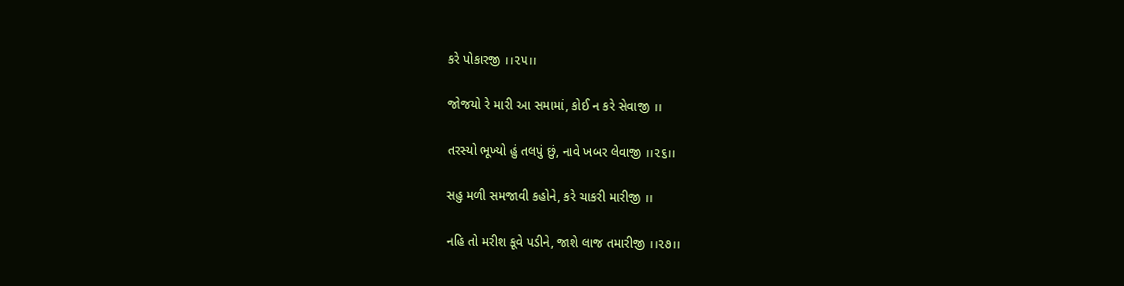કરે પોકારજી ।।૨૫।।

જોજયો રે મારી આ સમામાં, કોઈ ન કરે સેવાજી ।।

તરસ્યો ભૂખ્યો હું તલપું છું, નાવે ખબર લેવાજી ।।૨૬।।

સહુ મળી સમજાવી કહોને, કરે ચાકરી મારીજી ।।

નહિ તો મરીશ કૂવે પડીને, જાશે લાજ તમારીજી ।।૨૭।।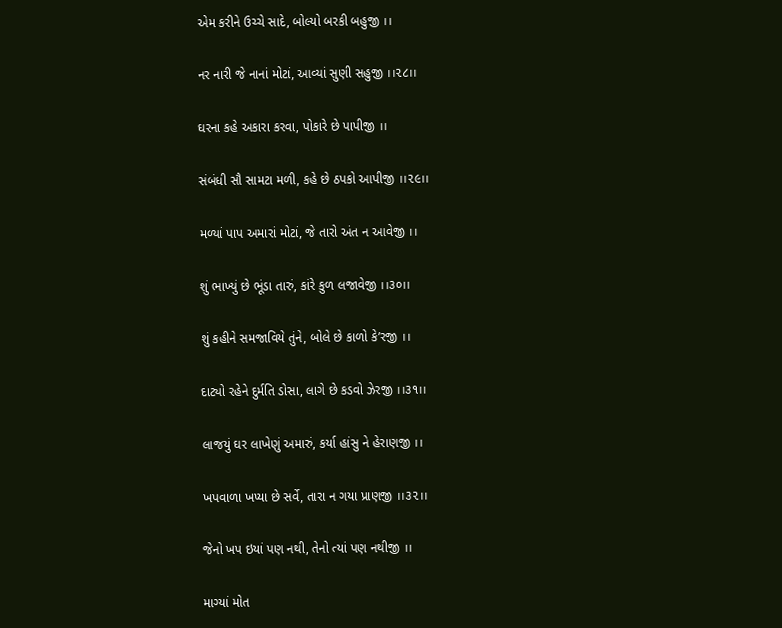એમ કરીને ઉચ્ચે સાદે, બોલ્યો બરકી બહુજી ।।

નર નારી જે નાનાં મોટાં, આવ્યાં સુણી સહુજી ।।૨૮।।

ઘરના કહે અકારા કરવા, પોકારે છે પાપીજી ।।

સંબંધી સૌ સામટા મળી, કહે છે ઠપકો આપીજી ।।૨૯।।

મળ્યાં પાપ અમારાં મોટાં, જે તારો અંત ન આવેજી ।।

શું ભાખ્યું છે ભૂંડા તારું, કાંરે કુળ લજાવેજી ।।૩૦।।

શું કહીને સમજાવિયે તુંને, બોલે છે કાળો કે’રજી ।।

દાટ્યો રહેને દુર્મતિ ડોસા, લાગે છે કડવો ઝેરજી ।।૩૧।।

લાજયું ઘર લાખેણું અમારું, કર્યા હાંસુ ને હેરાણજી ।।

ખપવાળા ખપ્યા છે સર્વે, તારા ન ગયા પ્રાણજી ।।૩૨।।

જેનો ખપ ઇયાં પણ નથી, તેનો ત્યાં પણ નથીજી ।।

માગ્યાં મોત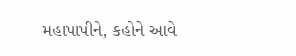મહાપાપીને, કહોને આવે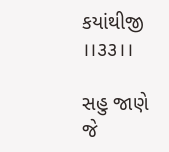કયાંથીજી ।।૩૩।।

સહુ જાણે જે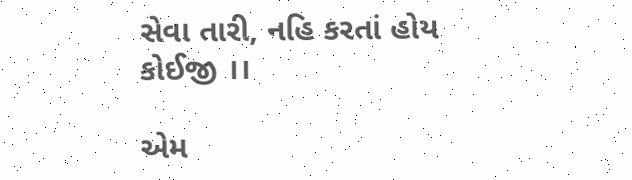સેવા તારી, નહિ કરતાં હોય કોઈજી ।।

એમ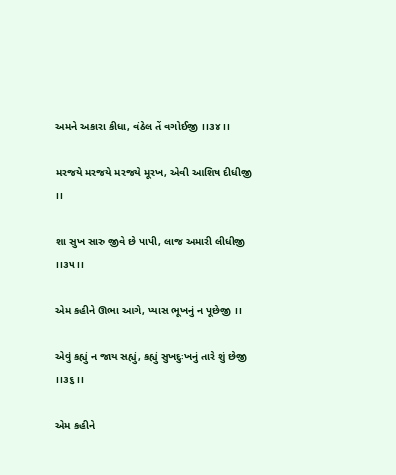અમને અકારા કીધા, વંઠેલ તેં વગોઈજી ।।૩૪।।

મરજયે મરજયે મરજયે મૂરખ, એવી આશિષ દીધીજી ।।

શા સુખ સારુ જીવે છે પાપી, લાજ અમારી લીધીજી ।।૩૫।।

એમ કહીને ઊભા આગે, પ્યાસ ભૂખનું ન પૂછેજી ।।

એવું કહ્યું ન જાય સહ્યું, કહ્યું સુખદુઃખનું તારે શું છેજી ।।૩૬।।

એમ કહીને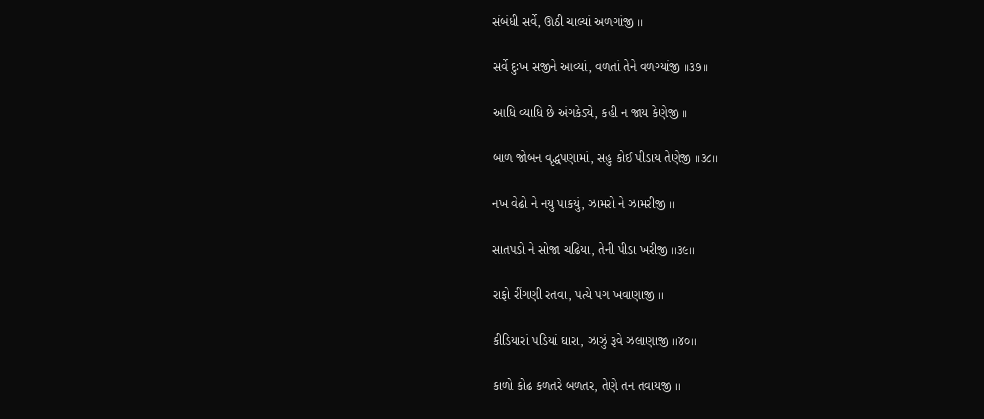સંબંધી સર્વે, ઊઠી ચાલ્યાં અળગાંજી ।।

સર્વે દુઃખ સજીને આવ્યાં, વળતાં તેને વળગ્યાંજી ।।૩૭।।

આધિ વ્યાધિ છે અંગકેડ્યે, કહી ન જાય કેણેજી ।।

બાળ જોબન વૃદ્ધપણામાં, સહુ કોઈ પીડાય તેણેજી ।।૩૮।।

નખ વેઢો ને નયુ પાકયું, ઝામરો ને ઝામરીજી ।।

સાતપડો ને સોજા ચઢિયા, તેની પીડા ખરીજી ।।૩૯।।

રાફો રીંગણી રતવા, પત્યે પગ ખવાણાજી ।।

કીડિયારાં પડિયાં ઘારા, ઝાઝું રૂવે ઝલાણાજી ।।૪૦।।

કાળો કોઢ કળતરે બળતર, તેણે તન તવાયજી ।।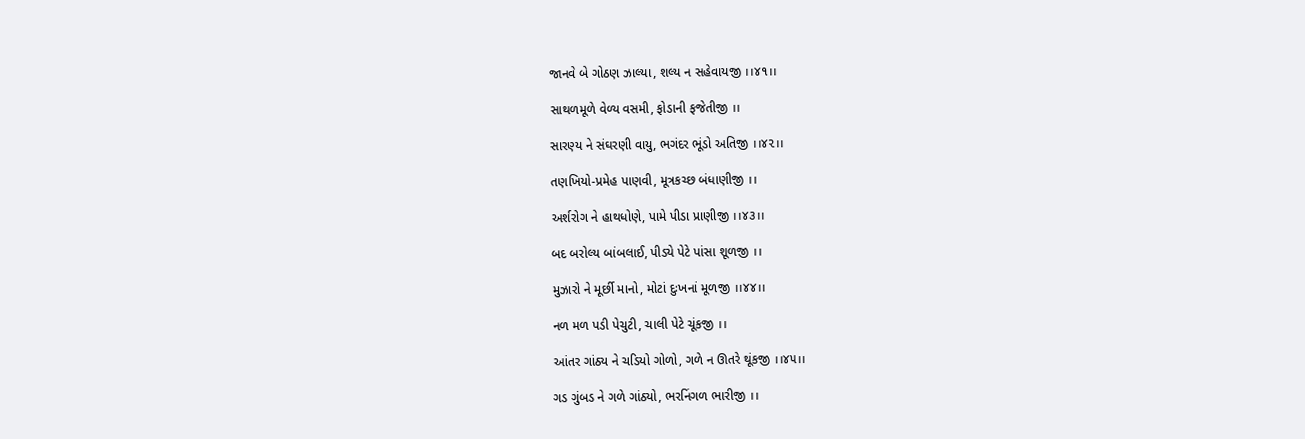જાનવે બે ગોઠણ ઝાલ્યા, શલ્ય ન સહેવાયજી ।।૪૧।।

સાથળમૂળે વેળ્ય વસમી, ફોડાની ફજેતીજી ।।

સારણ્ય ને સંઘરણી વાયુ, ભગંદર ભૂંડો અતિજી ।।૪૨।।

તણખિયો-પ્રમેહ પાણવી, મૂત્રકચ્છ બંધાણીજી ।।

અર્શરોગ ને હાથધોણે, પામે પીડા પ્રાણીજી ।।૪૩।।

બદ બરોલ્ય બાંબલાઈ, પીડ્યે પેટે પાંસા શૂળજી ।।

મુઝારો ને મૂર્છી માનો, મોટાં દુઃખનાં મૂળજી ।।૪૪।।

નળ મળ પડી પેચુટી, ચાલી પેટે ચૂંકજી ।।

આંતર ગાંઠ્ય ને ચડિયો ગોળો, ગળે ન ઊતરે થૂંકજી ।।૪૫।।

ગડ ગુંબડ ને ગળે ગાંઠ્યો, ભરનિંગળ ભારીજી ।।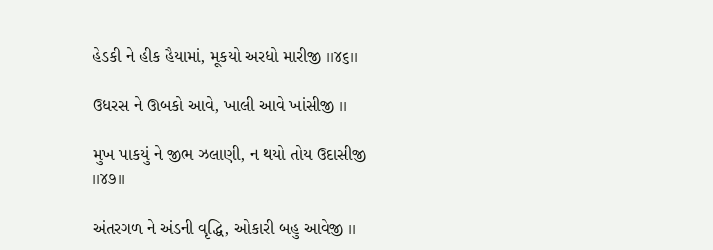હેડકી ને હીક હૈયામાં, મૂકયો અરધો મારીજી ।।૪૬।।

ઉધરસ ને ઊબકો આવે, ખાલી આવે ખાંસીજી ।।

મુખ પાકયું ને જીભ ઝલાણી, ન થયો તોય ઉદાસીજી ।।૪૭।।

અંતરગળ ને અંડની વૃદ્ધિ, ઓકારી બહુ આવેજી ।।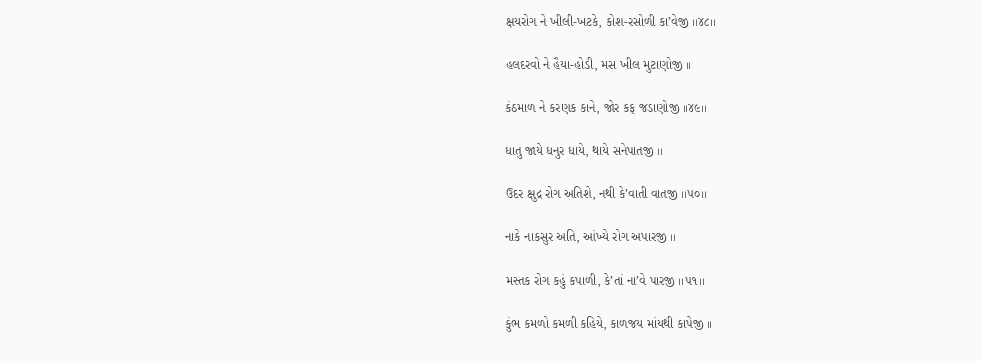ક્ષયરોગ ને ખીલી-ખટકે, કોશ-રસોળી કા’વેજી ।।૪૮।।

હલદરવો ને હૈયા-હોડી, મસ ખીલ મુટાણોજી ।।

કંઠમાળ ને કરણક કાને, જોર કફ જડાણોજી ।।૪૯।।

ધાતુ જાયે ધનુર ધાયે, થાયે સનેપાતજી ।।

ઉદર ક્ષુદ્ર રોગ અતિશે, નથી કે’વાતી વાતજી ।।૫૦।।

નાકે નાકસુર અતિ, આંખ્યે રોગ અપારજી ।।

મસ્તક રોગ કહું કપાળી, કે’તાં ના’વે પારજી ।।૫૧।।

કુંભ કમળો કમળી કહિયે, કાળજય માંયથી કાપેજી ।।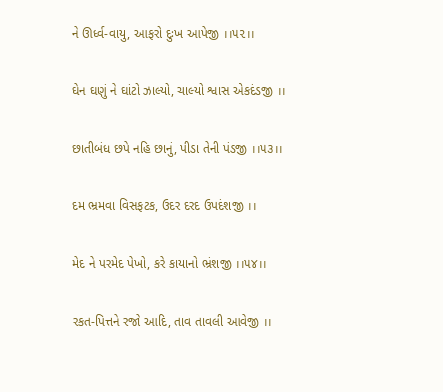ને ઊર્ધ્વ-વાયુ, આફરો દુઃખ આપેજી ।।૫૨।।

ઘેન ઘણું ને ઘાંટો ઝાલ્યો, ચાલ્યો શ્વાસ એકદંડજી ।।

છાતીબંધ છપે નહિ છાનું, પીડા તેની પંડજી ।।૫૩।।

દમ ભ્રમવા વિસફટક, ઉદર દરદ ઉપદંશજી ।।

મેદ ને પરમેદ પેખો, કરે કાયાનો ભ્રંશજી ।।૫૪।।

રકત-પિત્તને રજો આદિ, તાવ તાવલી આવેજી ।।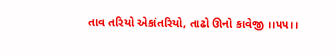તાવ તરિયો એકાંતરિયો, તાઢો ઊનો કાવેજી ।।૫૫।।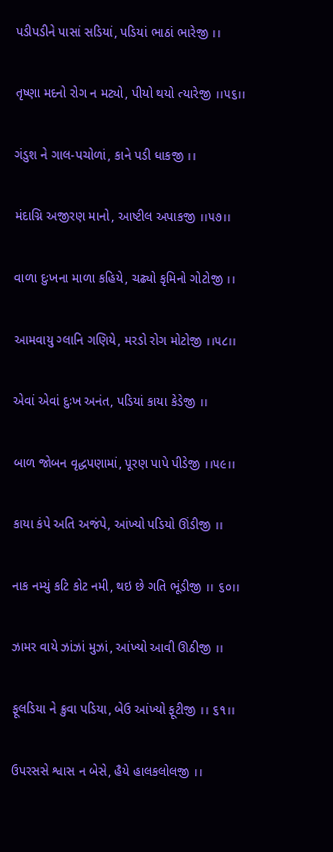પડીપડીને પાસાં સડિયાં, પડિયાં ભાઠાં ભારેજી ।।

તૃષ્ણા મદનો રોગ ન મટ્યો, પીયો થયો ત્યારેજી ।।૫૬।।

ગંડુશ ને ગાલ-પચોળાં, કાને પડી ધાકજી ।।

મંદાગ્નિ અજીરણ માનો, આષ્ટીલ અપાકજી ।।૫૭।।

વાળા દુઃખના માળા કહિયે, ચઢ્યો કૃમિનો ગોટોજી ।।

આમવાયુ ગ્લાનિ ગણિયે, મરડો રોગ મોટોજી ।।૫૮।।

એવાં એવાં દુઃખ અનંત, પડિયાં કાયા કેડેજી ।।

બાળ જોબન વૃદ્ધપણામાં, પૂરણ પાપે પીડેજી ।।૫૯।।

કાયા કંપે અતિ અજંપે, આંખ્યો પડિયો ઊંડીજી ।।

નાક નમ્યું કટિ કોટ નમી, થઇ છે ગતિ ભૂંડીજી ।। ૬૦।।

ઝામર વાયે ઝાંઝાં મુઝાં, આંખ્યો આવી ઊઠીજી ।।

ફૂલડિયા ને ક્રુવા પડિયા, બેઉ આંખ્યો ફૂટીજી ।। ૬૧।।

ઉપરસસે શ્વાસ ન બેસે, હૈયે હાલકલોલજી ।।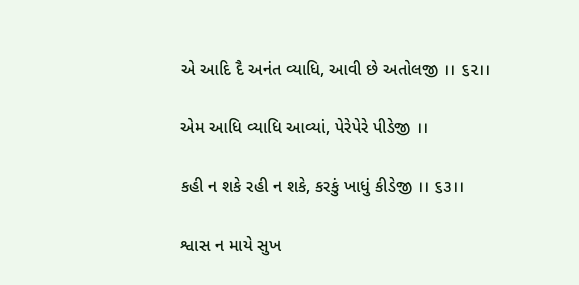એ આદિ દૈ અનંત વ્યાધિ, આવી છે અતોલજી ।। ૬૨।।

એમ આધિ વ્યાધિ આવ્યાં, પેરેપેરે પીડેજી ।।

કહી ન શકે રહી ન શકે, કરકું ખાધું કીડેજી ।। ૬૩।।

શ્વાસ ન માયે સુખ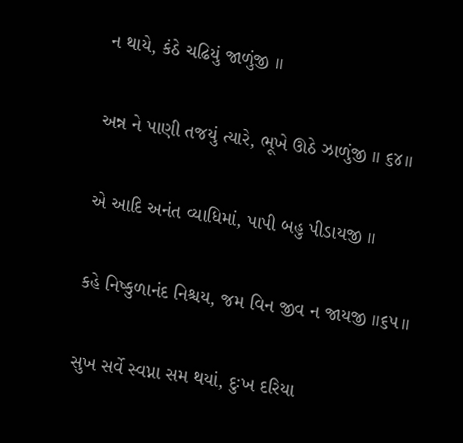ન થાયે, કંઠે ચઢિયું જાળુંજી ।।

અન્ન ને પાણી તજયું ત્યારે, ભૂખે ઊઠે ઝાળુંજી ।। ૬૪।।

એ આદિ અનંત વ્યાધિમાં, પાપી બહુ પીડાયજી ।।

કહે નિષ્કુળાનંદ નિશ્ચય, જમ વિન જીવ ન જાયજી ।।૬૫।।

સુખ સર્વે સ્વપ્ના સમ થયાં, દુઃખ દરિયા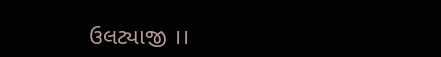ઉલટ્યાજી ।।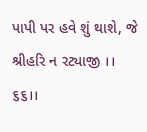પાપી પર હવે શું થાશે, જે શ્રીહરિ ન રટ્યાજી ।। ૬૬।।